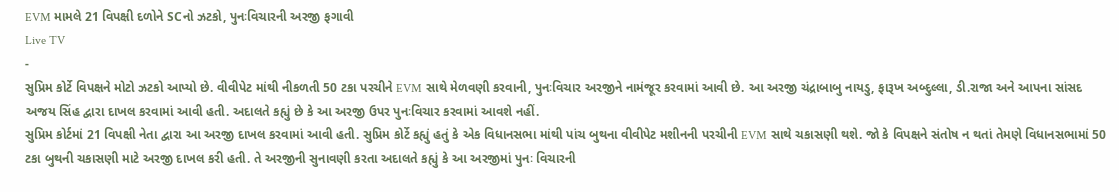EVM મામલે 21 વિપક્ષી દળોને SCનો ઝટકો, પુનઃવિચારની અરજી ફગાવી
Live TV
-
સુપ્રિમ કોર્ટે વિપક્ષને મોટો ઝટકો આપ્યો છે. વીવીપેટ માંથી નીકળતી 50 ટકા પરચીને EVM સાથે મેળવણી કરવાની, પુનઃવિચાર અરજીને નામંજૂર કરવામાં આવી છે. આ અરજી ચંદ્રાબાબુ નાયડુ, ફારૂખ અબ્દુલ્લા, ડી.રાજા અને આપના સાંસદ અજય સિંહ દ્વારા દાખલ કરવામાં આવી હતી. અદાલતે કહ્યું છે કે આ અરજી ઉપર પુનઃવિચાર કરવામાં આવશે નહીં.
સુપ્રિમ કોર્ટમાં 21 વિપક્ષી નેતા દ્વારા આ અરજી દાખલ કરવામાં આવી હતી. સુપ્રિમ કોર્ટે કહ્યું હતું કે એક વિધાનસભા માંથી પાંચ બુથના વીવીપેટ મશીનની પરચીની EVM સાથે ચકાસણી થશે. જો કે વિપક્ષને સંતોષ ન થતાં તેમણે વિધાનસભામાં 50 ટકા બુથની ચકાસણી માટે અરજી દાખલ કરી હતી. તે અરજીની સુનાવણી કરતા અદાલતે કહ્યું કે આ અરજીમાં પુનઃ વિચારની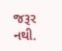જરૂર નથી.